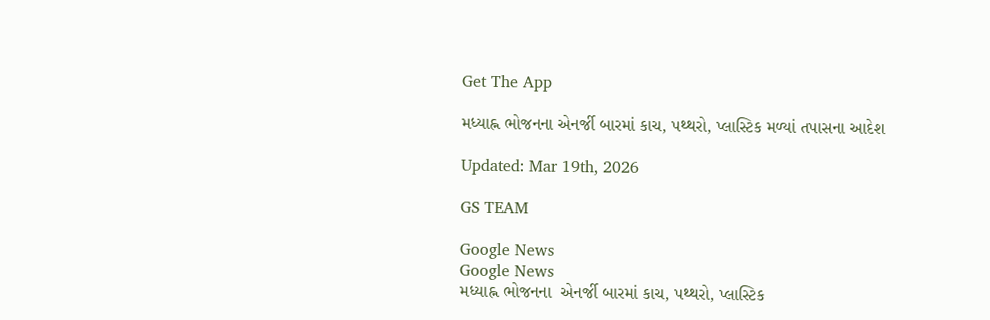Get The App

મધ્યાહ્ન ભોજનના એનર્જી બારમાં કાચ, પથ્થરો, પ્લાસ્ટિક મળ્યાં તપાસના આદેશ

Updated: Mar 19th, 2026

GS TEAM

Google News
Google News
મધ્યાહ્ન ભોજનના  એનર્જી બારમાં કાચ, પથ્થરો, પ્લાસ્ટિક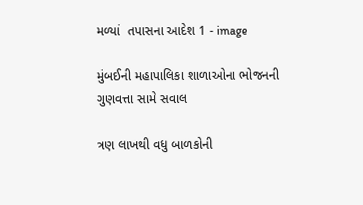મળ્યાં  તપાસના આદેશ 1 - image

મુંબઈની મહાપાલિકા શાળાઓના ભોજનની ગુણવત્તા સામે સવાલ

ત્રણ લાખથી વધુ બાળકોની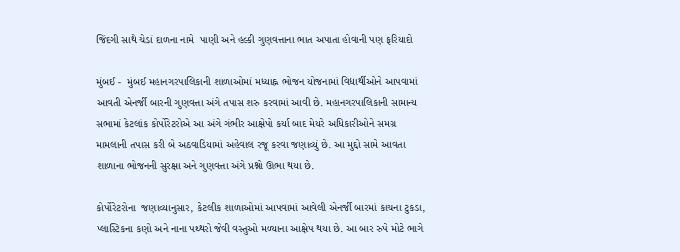જિંદગી સાથે ચેડાં દાળના નામે  પાણી અને હલ્કી ગુણવત્તાના ભાત અપાતા હોવાની પણ ફરિયાદો

મુંબઈ -  મુંબઈ મહાનગરપાલિકાની શાળાઓમાં મધ્યાહ્ન ભોજન યોજનામાં વિદ્યાર્થીઓને આપવામાં આવતી એનર્જી બારની ગુણવત્તા અંગે તપાસ શરુ કરવામાં આવી છે. મહાનગરપાલિકાની સામાન્ય સભામાં કેટલાંક કોર્પોરેટરોએ આ અંગે ગંભીર આક્ષેપો કર્યા બાદ મેયરે અધિકારીઓને સમગ્ર મામલાની તપાસ કરી બે અઠવાડિયામાં અહેવાલ રજૂ કરવા જણાવ્યું છે. આ મુદ્દો સામે આવતા શાળાના ભોજનની સુરક્ષા અને ગુણવત્તા અંગે પ્રશ્નો ઊભા થયા છે.

કોર્પોરેટરોના  જણાવ્યાનુસાર, કેટલીક શાળાઓમાં આપવામાં આવેલી એનર્જી બારમાં કાચના ટુકડા, પ્લાસ્ટિકના કણો અને નાના પથ્થરો જેવી વસ્તુઓ મળ્યાના આક્ષેપ થયા છે. આ બાર રુપે મોટે ભાગે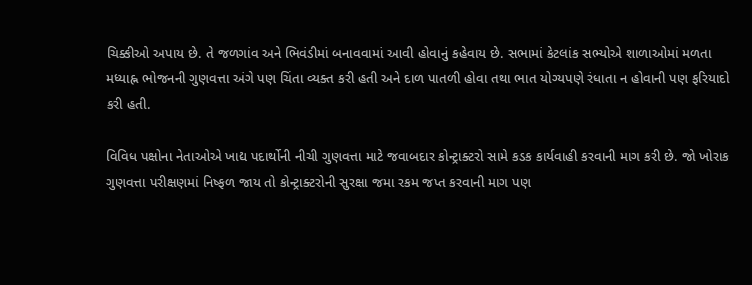ચિક્કીઓ અપાય છે. તે જળગાંવ અને ભિવંડીમાં બનાવવામાં આવી હોવાનું કહેવાય છે. સભામાં કેટલાંક સભ્યોએ શાળાઓમાં મળતા મધ્યાહ્ન ભોજનની ગુણવત્તા અંગે પણ ચિંતા વ્યક્ત કરી હતી અને દાળ પાતળી હોવા તથા ભાત યોગ્યપણે રંધાતા ન હોવાની પણ ફરિયાદો કરી હતી.

વિવિધ પક્ષોના નેતાઓએ ખાદ્ય પદાર્થોની નીચી ગુણવત્તા માટે જવાબદાર કોન્ટ્રાક્ટરો સામે કડક કાર્યવાહી કરવાની માગ કરી છે. જો ખોરાક ગુણવત્તા પરીક્ષણમાં નિષ્ફળ જાય તો કોન્ટ્રાક્ટરોની સુરક્ષા જમા રકમ જપ્ત કરવાની માગ પણ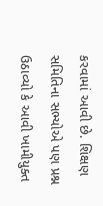કરવામાં આવી છે. શિક્ષણ સમિતિના સભ્યોએ પણ પ્રશ્ન ઉઠાવ્યો કે આવી ખામીયુક્ત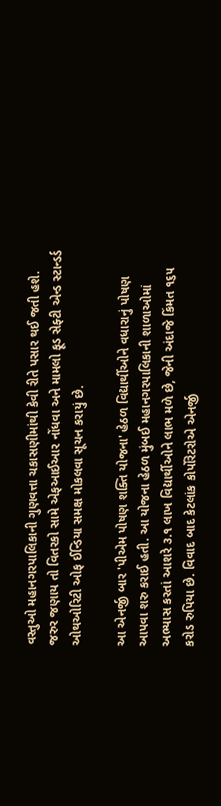વસ્તુઓ મહાનગરપાલિકાની ગુણવત્તા ચકાસણીમાંથી કેવી રીતે પસાર થઈ જતી હશે. જરુર જણાય તો વિતરકો સામે એફઆઈઆર નોંધવા અને મામલો ફૂડ સેફ્ટી એન્ડ સ્ટાન્ડર્ડ ઓથઓરિટી ઓફ ઈન્ડિયા સમક્ષ મોકલવા સૂચન કરાયું છે.

આ એનર્જી બાર 'પીએમ પોષણ શક્તિ યોજના' હેઠળ વિદ્યાર્થીઓને વધારાનું પોષણ આપવા શરુ કરાઈ હતી. આ યોજના હેઠળ મુંબઈ મહાનગરપાલિકાની શાળાઓમાં અભ્યાસ કરતાં આશરે ૩.૧ લાખ વિદ્યાર્થીઓને લાભ મળે છે, જેની અંદાજે કિંમત ૧૬૫ કરોડ રુપિયા છે. વિવાદ બાદ કેટલાંક કોર્પોરેટરોએ એનર્જી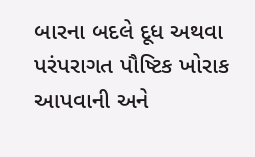બારના બદલે દૂધ અથવા પરંપરાગત પૌષ્ટિક ખોરાક આપવાની અને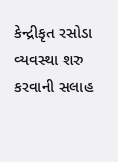કેન્દ્રીકૃત રસોડા વ્યવસ્થા શરુ કરવાની સલાહ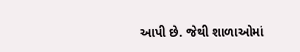આપી છે. જેથી શાળાઓમાં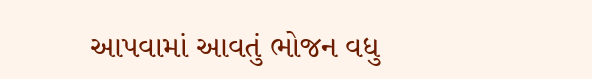આપવામાં આવતું ભોજન વધુ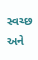સ્વચ્છ અને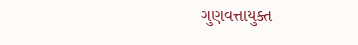ગુણવત્તાયુક્ત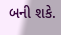બની શકે.